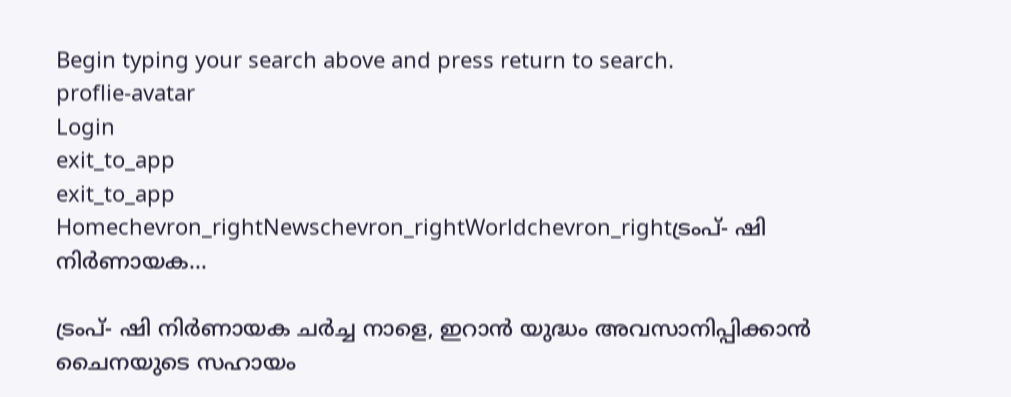Begin typing your search above and press return to search.
proflie-avatar
Login
exit_to_app
exit_to_app
Homechevron_rightNewschevron_rightWorldchevron_rightട്രംപ്- ഷി നിർണായക...

ട്രംപ്- ഷി നിർണായക ചർച്ച നാളെ, ഇറാൻ യുദ്ധം അവസാനിപ്പിക്കാൻ ചൈനയുടെ സഹായം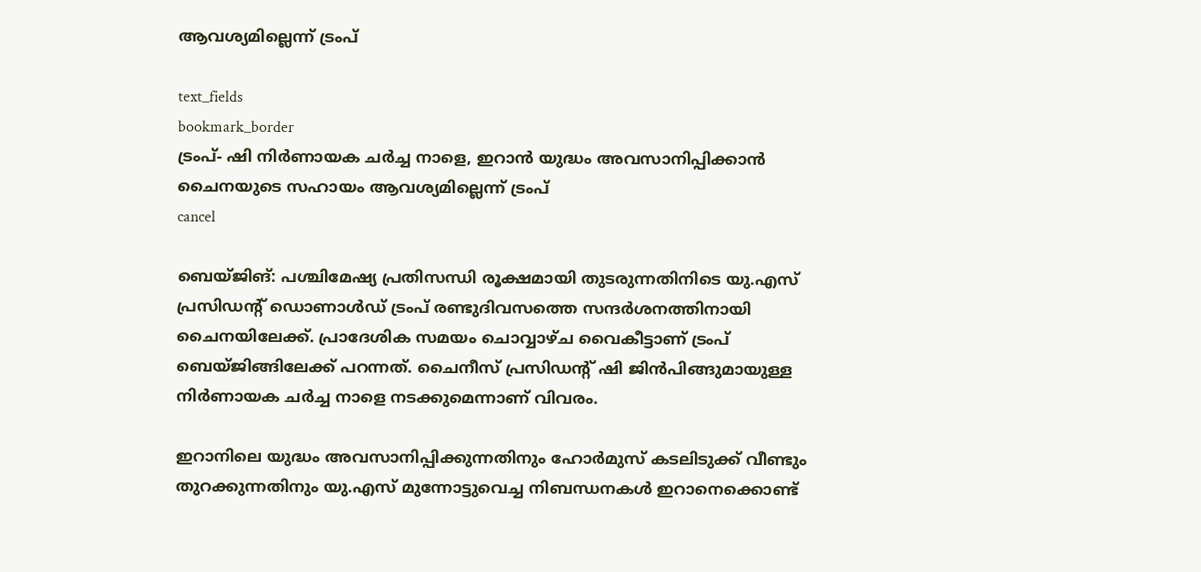ആവശ്യമില്ലെന്ന് ട്രംപ്

text_fields
bookmark_border
ട്രംപ്- ഷി നിർണായക ചർച്ച നാളെ, ഇറാൻ യുദ്ധം അവസാനിപ്പിക്കാൻ ചൈനയുടെ സഹായം ആവശ്യമില്ലെന്ന് ട്രംപ്
cancel

ബെയ്ജിങ്: പശ്ചിമേഷ്യ പ്രതിസന്ധി രൂക്ഷമായി തുടരുന്നതിനിടെ യു.എസ് പ്രസിഡന്റ് ഡൊണാൾഡ് ട്രംപ് രണ്ടുദിവസത്തെ സന്ദർശനത്തിനായി ചൈനയിലേക്ക്. പ്രാദേശിക സമയം ചൊവ്വാഴ്ച വൈകീട്ടാണ് ട്രംപ് ബെയ്ജിങ്ങിലേക്ക് പറന്നത്. ചൈനീസ് പ്രസിഡന്റ് ഷി ജിൻപിങ്ങുമായുള്ള നിർണായക ചർച്ച നാളെ നടക്കുമെന്നാണ് വിവരം.

ഇറാനിലെ യുദ്ധം അവസാനിപ്പിക്കുന്നതിനും ഹോർമുസ് കടലിടുക്ക് വീണ്ടും തുറക്കുന്നതിനും യു.എസ് മുന്നോട്ടുവെച്ച നിബന്ധനകൾ ഇറാനെക്കൊണ്ട്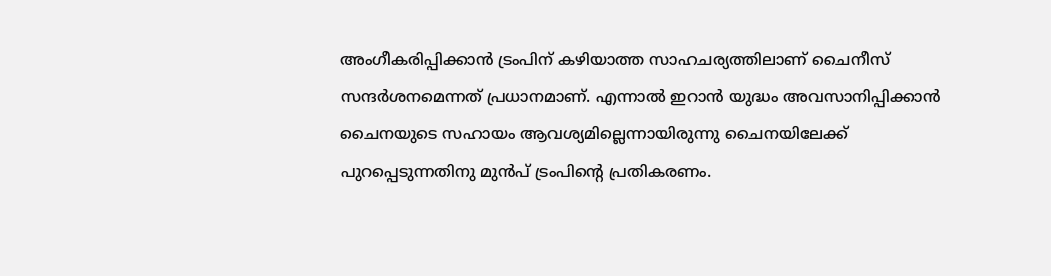അംഗീകരിപ്പിക്കാൻ ട്രംപിന് കഴിയാത്ത സാഹചര്യത്തിലാണ് ചൈനീസ് സന്ദർശനമെന്നത് പ്രധാനമാണ്. എന്നാൽ ഇറാൻ യുദ്ധം അവസാനിപ്പിക്കാൻ ചൈനയുടെ സഹായം ആവശ്യമില്ലെന്നായിരുന്നു ചൈനയിലേക്ക് പുറപ്പെടുന്നതിനു മുൻപ് ട്രംപിന്റെ പ്രതികരണം.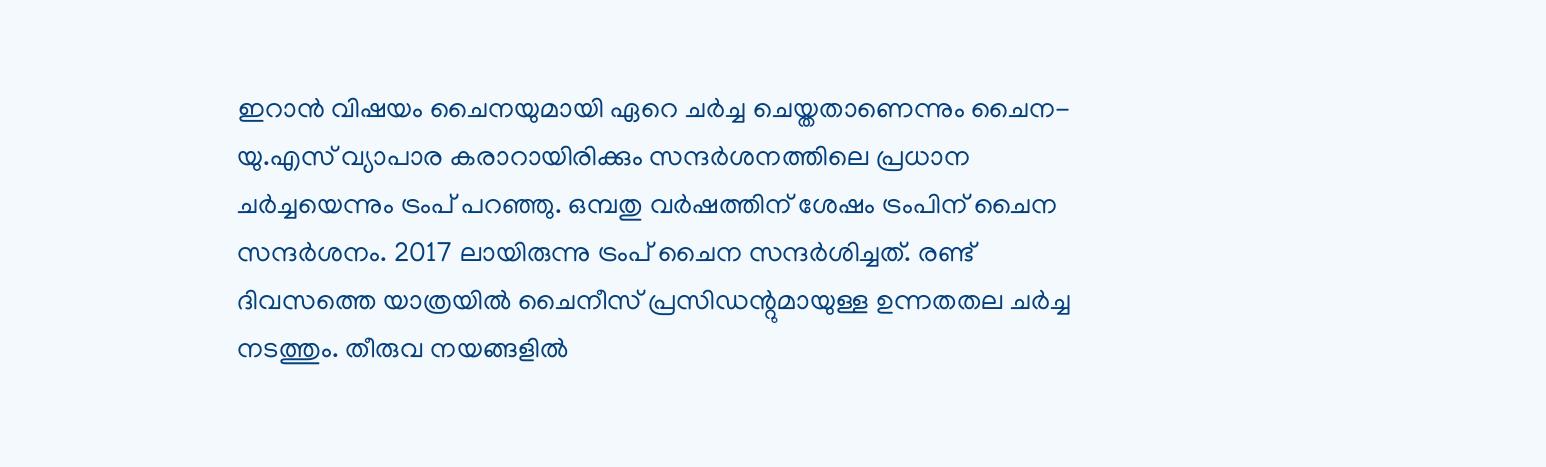ഇറാൻ വിഷയം ചൈനയുമായി ഏറെ ചർച്ച ചെയ്തതാണെന്നും ചൈന-യു.എസ് വ്യാപാര കരാറായിരിക്കും സന്ദർശനത്തിലെ പ്രധാന ചർച്ചയെന്നും ട്രംപ് പറഞ്ഞു. ഒമ്പതു വർഷത്തിന് ശേഷം ട്രംപിന് ചൈന സന്ദർശനം. 2017 ലായിരുന്നു ട്രംപ് ചൈന സന്ദർശിച്ചത്. രണ്ട് ദിവസത്തെ യാത്രയിൽ ചൈനീസ് പ്രസിഡന്റുമായുള്ള ഉന്നതതല ചർച്ച നടത്തും. തീരുവ നയങ്ങളിൽ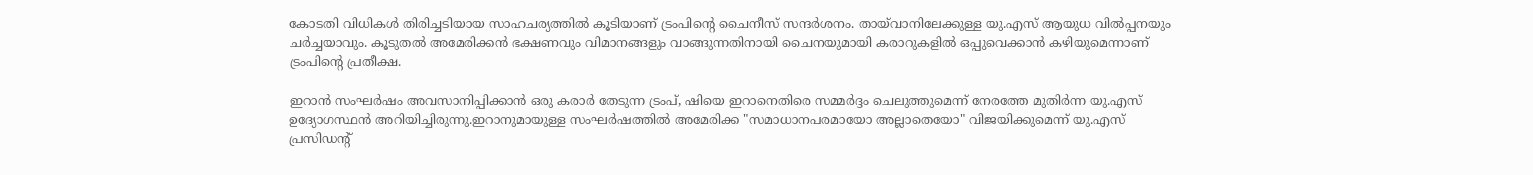കോടതി വിധികൾ തിരിച്ചടിയായ സാഹചര്യത്തിൽ കൂടിയാണ് ട്രംപിന്റെ ചൈനീസ് സന്ദർശനം. തായ്‌വാനിലേക്കുള്ള യു.എസ് ആയുധ വിൽപ്പനയും ചർച്ചയാവും. കൂടുതൽ അമേരിക്കൻ ഭക്ഷണവും വിമാനങ്ങളും വാങ്ങുന്നതിനായി ചൈനയുമായി കരാറുകളിൽ ഒപ്പുവെക്കാൻ കഴിയുമെന്നാണ് ട്രംപിന്‍റെ പ്രതീക്ഷ.

ഇറാൻ സംഘർഷം അവസാനിപ്പിക്കാൻ ഒരു കരാർ തേടുന്ന ട്രംപ്, ഷിയെ ഇറാനെതിരെ സമ്മർദ്ദം ചെലുത്തുമെന്ന് നേരത്തേ മുതിർന്ന യു.എസ് ഉദ്യോഗസ്ഥൻ അറിയിച്ചിരുന്നു.ഇറാനുമായുള്ള സംഘർഷത്തിൽ അമേരിക്ക "സമാധാനപരമായോ അല്ലാതെയോ" വിജയിക്കുമെന്ന് യു.എസ് പ്രസിഡന്റ്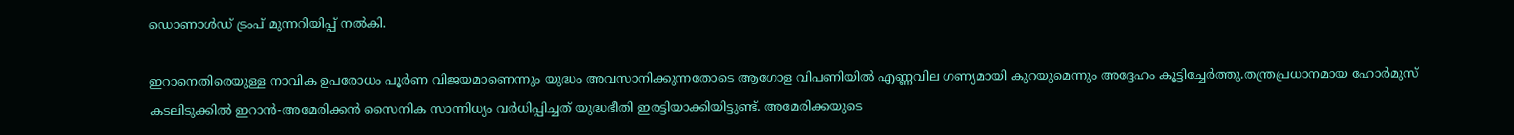ഡൊണാൾഡ് ട്രംപ് മുന്നറിയിപ്പ് നൽകി.

ഇറാനെതിരെയുള്ള നാവിക ഉപരോധം പൂർണ വിജയമാണെന്നും യുദ്ധം അവസാനിക്കുന്നതോടെ ആഗോള വിപണിയിൽ എണ്ണവില ഗണ്യമായി കുറയുമെന്നും അദ്ദേഹം കൂട്ടിച്ചേർത്തു.തന്ത്രപ്രധാനമായ ഹോർമുസ് കടലിടുക്കിൽ ഇറാൻ-അമേരിക്കൻ സൈനിക സാന്നിധ്യം വർധിപ്പിച്ചത് യുദ്ധഭീതി ഇരട്ടിയാക്കിയിട്ടുണ്ട്. അമേരിക്കയുടെ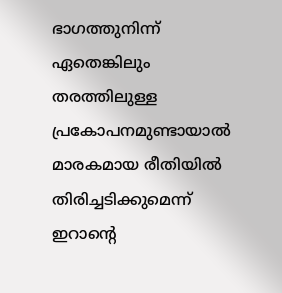ഭാഗത്തുനിന്ന് ഏതെങ്കിലും തരത്തിലുള്ള പ്രകോപനമുണ്ടായാൽ മാരകമായ രീതിയിൽ തിരിച്ചടിക്കുമെന്ന് ഇറാന്റെ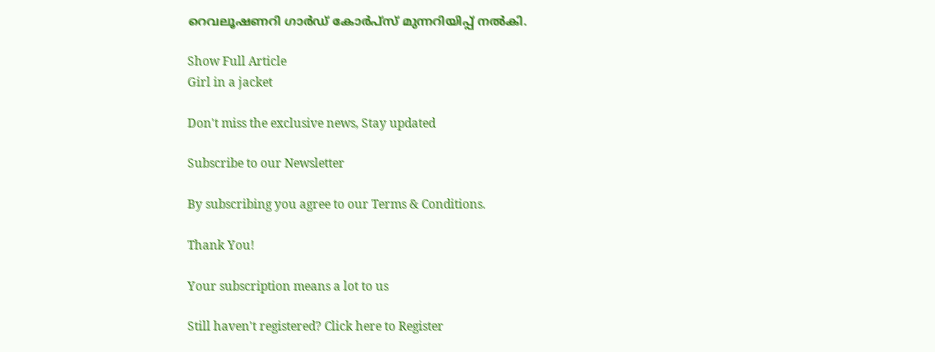റെവലൂഷണറി ഗാർഡ് കോർപ്സ് മുന്നറിയിപ്പ് നൽകി.

Show Full Article
Girl in a jacket

Don't miss the exclusive news, Stay updated

Subscribe to our Newsletter

By subscribing you agree to our Terms & Conditions.

Thank You!

Your subscription means a lot to us

Still haven't registered? Click here to Register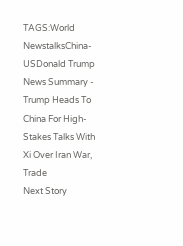TAGS:World NewstalksChina-USDonald Trump
News Summary - Trump Heads To China For High-Stakes Talks With Xi Over Iran War, Trade
Next Story